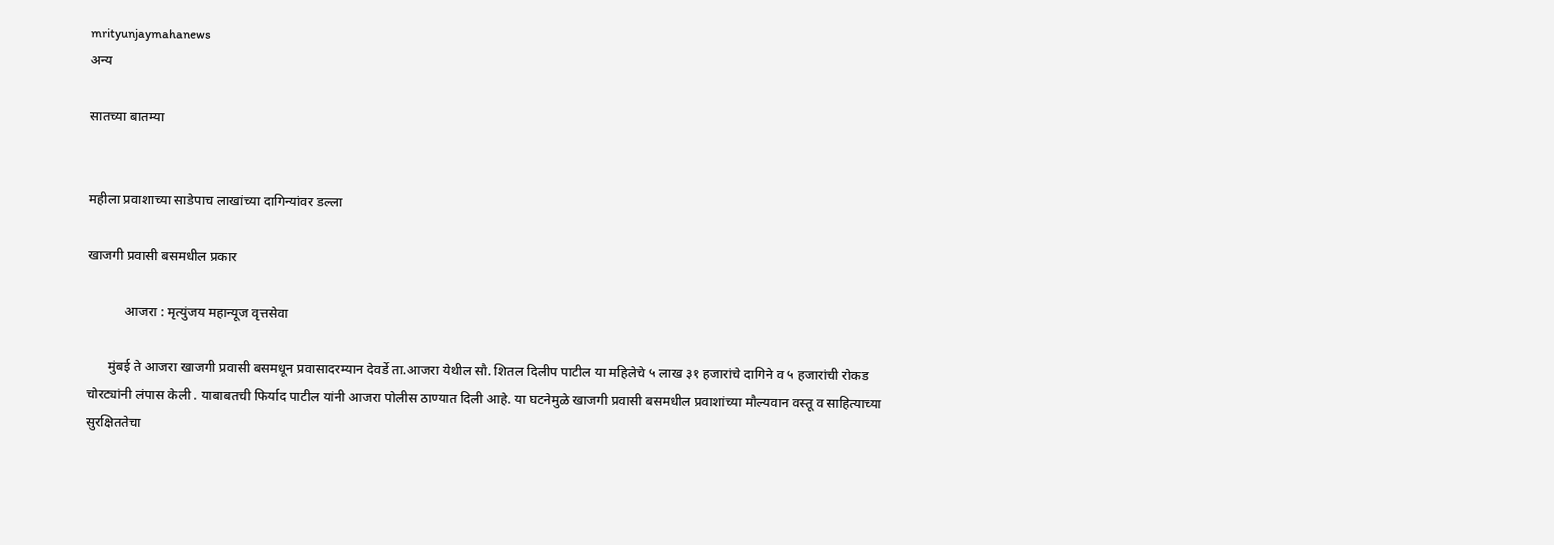mrityunjaymahanews
अन्य

सातच्या बातम्या


महीला प्रवाशाच्या साडेपाच लाखांच्या दागिन्यांवर डल्ला

खाजगी प्रवासी बसमधील प्रकार

           आजरा : मृत्युंजय महान्यूज वृत्तसेवा

      मुंबई ते आजरा खाजगी प्रवासी बसमधून प्रवासादरम्यान देवर्डे ता.आजरा येथील सौ. शितल दिलीप पाटील या महिलेचे ५ लाख ३१ हजारांचे दागिने व ५ हजारांची रोकड  चोरट्यांनी लंपास केली . याबाबतची फिर्याद पाटील यांनी आजरा पोलीस ठाण्यात दिली आहे. या घटनेमुळे खाजगी प्रवासी बसमधील प्रवाशांच्या मौल्यवान वस्तू व साहित्याच्या सुरक्षिततेचा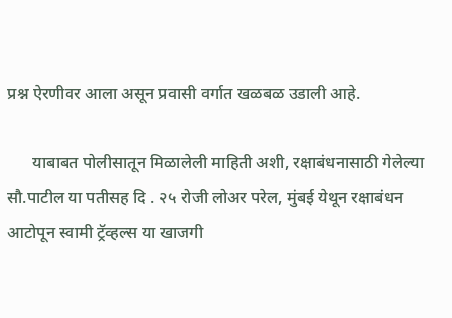प्रश्न ऐरणीवर आला असून प्रवासी वर्गात खळबळ उडाली आहे.

      याबाबत पोलीसातून मिळालेली माहिती अशी, रक्षाबंधनासाठी गेलेल्या सौ.पाटील या पतीसह दि . २५ रोजी लोअर परेल, मुंबई येथून रक्षाबंधन आटोपून स्वामी ट्रॅव्हल्स या खाजगी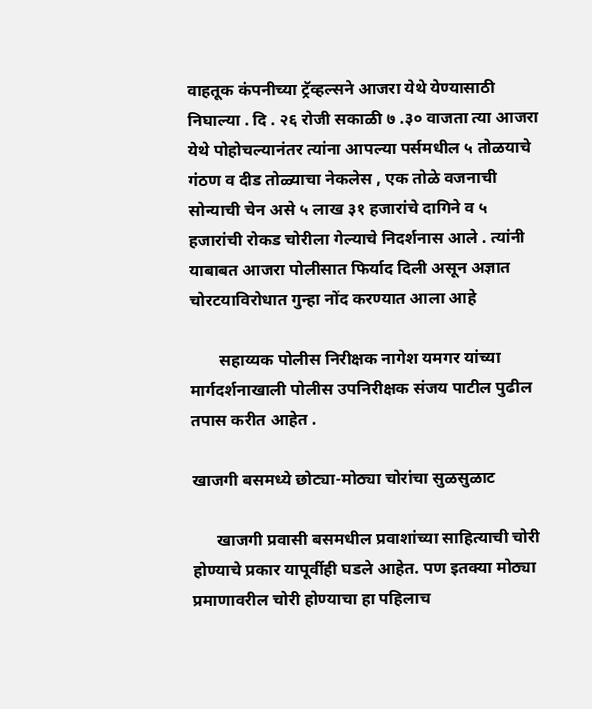वाहतूक कंपनीच्या ट्रॅव्हल्सने आजरा येथे येण्यासाठी निघाल्या . दि . २६ रोजी सकाळी ७ .३० वाजता त्या आजरा येथे पोहोचल्यानंतर त्यांना आपल्या पर्समधील ५ तोळयाचे गंठण व दीड तोळ्याचा नेकलेस , एक तोळे वजनाची सोन्याची चेन असे ५ लाख ३१ हजारांचे दागिने व ५ हजारांची रोकड चोरीला गेल्याचे निदर्शनास आले . त्यांनी याबाबत आजरा पोलीसात फिर्याद दिली असून अज्ञात चोरटयाविरोधात गुन्हा नोंद करण्यात आला आहे

       सहाय्यक पोलीस निरीक्षक नागेश यमगर यांच्या मार्गदर्शनाखाली पोलीस उपनिरीक्षक संजय पाटील पुढील तपास करीत आहेत .

खाजगी बसमध्ये छोट्या-मोठ्या चोरांचा सुळसुळाट

      खाजगी प्रवासी बसमधील प्रवाशांच्या साहित्याची चोरी होण्याचे प्रकार यापूर्वीही घडले आहेत. पण इतक्या मोठ्या प्रमाणावरील चोरी होण्याचा हा पहिलाच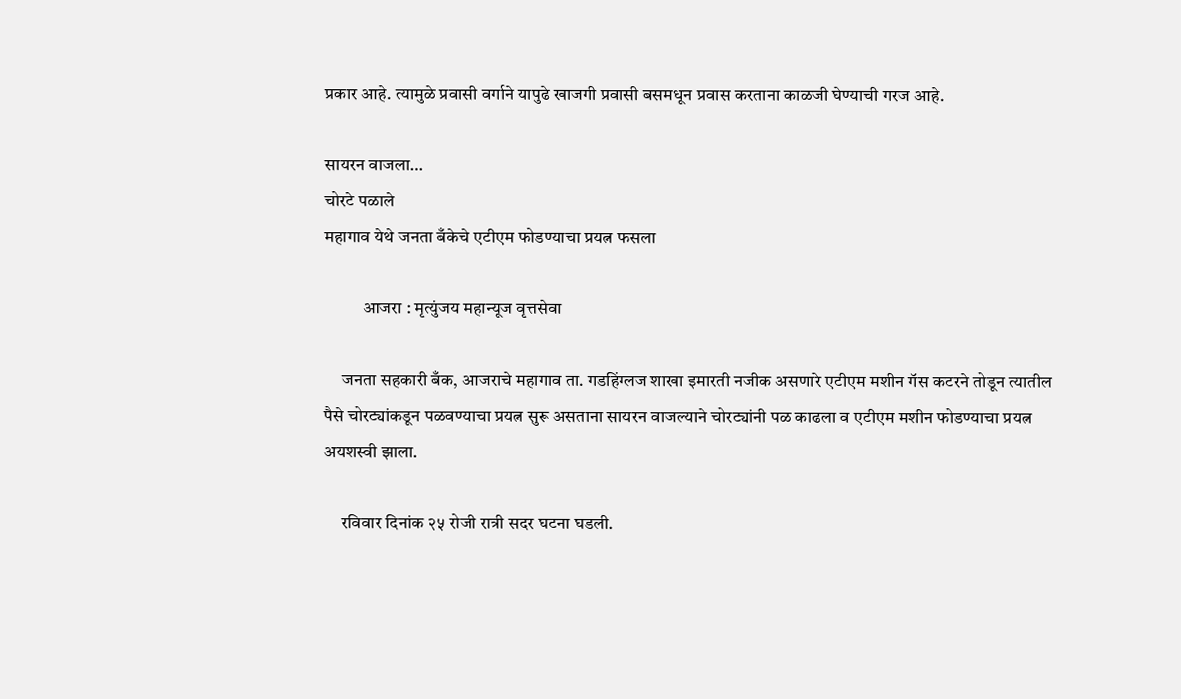प्रकार आहे. त्यामुळे प्रवासी वर्गाने यापुढे खाजगी प्रवासी बसमधून प्रवास करताना काळजी घेण्याची गरज आहे.

सायरन वाजला…
चोरटे पळाले
महागाव येथे जनता बँकेचे एटीएम फोडण्याचा प्रयत्न फसला

           आजरा : मृत्युंजय महान्यूज वृत्तसेवा

     जनता सहकारी बँक, आजराचे महागाव ता. गडहिंग्लज शाखा इमारती नजीक असणारे एटीएम मशीन गॅस कटरने तोडून त्यातील पैसे चोरट्यांकडून पळवण्याचा प्रयत्न सुरू असताना सायरन वाजल्याने चोरट्यांनी पळ काढला व एटीएम मशीन फोडण्याचा प्रयत्न अयशस्वी झाला.

     रविवार दिनांक २५ रोजी रात्री सदर घटना घडली.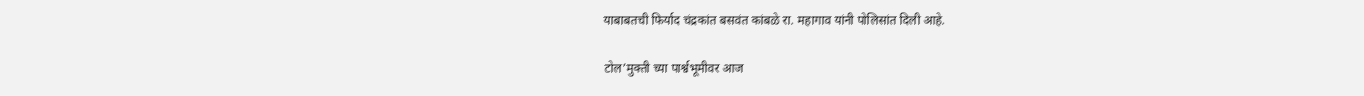याबाबतची फिर्याद चंद्रकांत बसवंत कांबळे रा. महागाव यांनी पोलिसांत दिली आहे.

टोल’मुक्ती च्या पार्श्वभूमीवर आज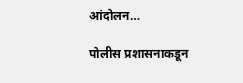आंदोलन…

पोलीस प्रशासनाकडून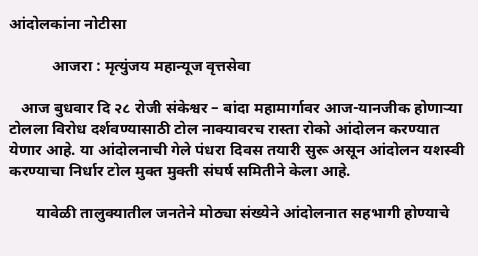आंदोलकांना नोटीसा

           आजरा : मृत्युंजय महान्यूज वृत्तसेवा

   आज बुधवार दि २८ रोजी संकेश्वर – बांदा महामार्गावर आज-यानजीक होणाऱ्या टोलला विरोध दर्शवण्यासाठी टोल नाक्यावरच रास्ता रोको आंदोलन करण्यात येणार आहे. या आंदोलनाची गेले पंधरा दिवस तयारी सुरू असून आंदोलन यशस्वी करण्याचा निर्धार टोल मुक्त मुक्ती संघर्ष समितीने केला आहे.

       यावेळी तालुक्यातील जनतेने मोठ्या संख्येने आंदोलनात सहभागी होण्याचे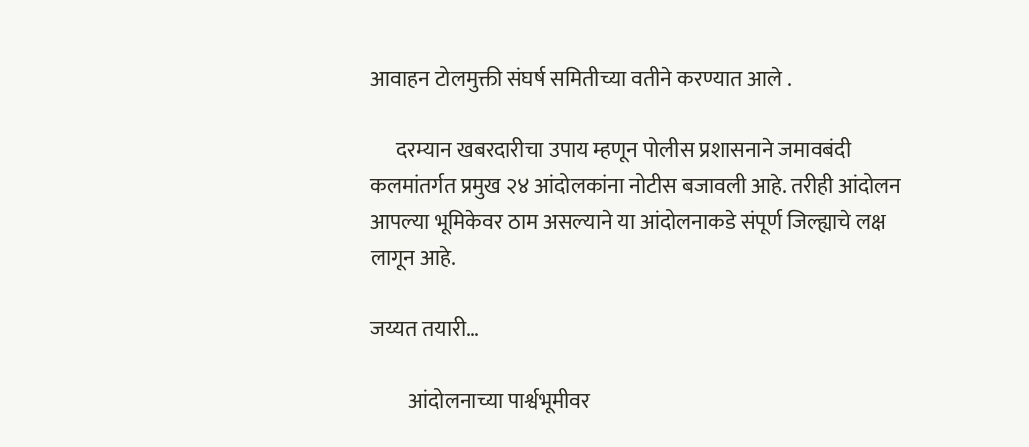आवाहन टोलमुक्ती संघर्ष समितीच्या वतीने करण्यात आले .

      दरम्यान खबरदारीचा उपाय म्हणून पोलीस प्रशासनाने जमावबंदी कलमांतर्गत प्रमुख २४ आंदोलकांना नोटीस बजावली आहे. तरीही आंदोलन आपल्या भूमिकेवर ठाम असल्याने या आंदोलनाकडे संपूर्ण जिल्ह्याचे लक्ष लागून आहे.

जय्यत तयारी…

         आंदोलनाच्या पार्श्वभूमीवर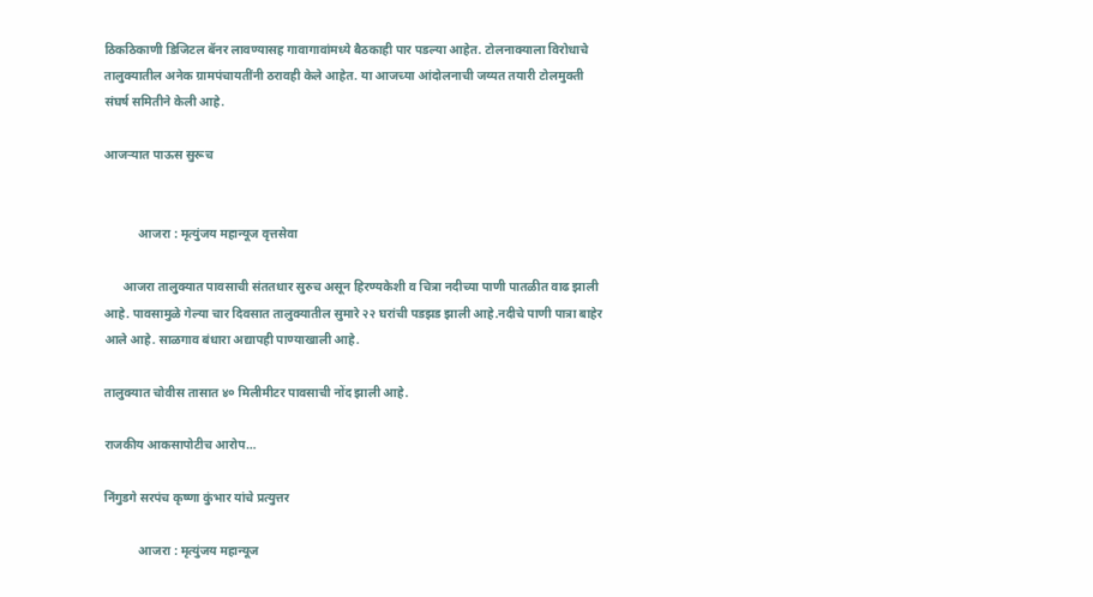ठिकठिकाणी डिजिटल बॅनर लावण्यासह गावागावांमध्ये बैठकाही पार पडल्या आहेत. टोलनाक्याला विरोधाचे तालुक्यातील अनेक ग्रामपंचायतींनी ठरावही केले आहेत. या आजच्या आंदोलनाची जय्यत तयारी टोलमुक्ती संघर्ष समितीने केली आहे.

आजऱ्यात पाऊस सुरूच


           आजरा : मृत्युंजय महान्यूज वृत्तसेवा

      आजरा तालुक्यात पावसाची संततधार सुरुच असून हिरण्यकेशी व चित्रा नदीच्या पाणी पातळीत वाढ झाली आहे. पावसामुळे गेल्या चार दिवसात तालुक्यातील सुमारे २२ घरांची पडझड झाली आहे.नदीचे पाणी पात्रा बाहेर आले आहे. साळगाव बंधारा अद्यापही पाण्याखाली आहे.

तालुक्यात चोवीस तासात ४० मिलीमीटर पावसाची नोंद झाली आहे.

राजकीय आकसापोटीच आरोप…

निंगुडगे सरपंच कृष्णा कुंभार यांचे प्रत्युत्तर

           आजरा : मृत्युंजय महान्यूज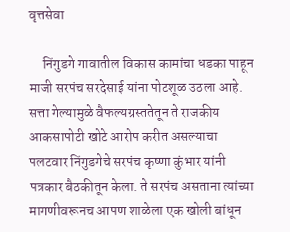वृत्तसेवा

     निंगुडगे गावातील विकास कामांचा धडका पाहून माजी सरपंच सरदेसाई यांना पोटशूळ उठला आहे. सत्ता गेल्यामुळे वैफल्यग्रस्ततेतून ते राजकीय आकसापोटी खोटे आरोप करीत असल्याचा पलटवार निंगुडगेचे सरपंच कृष्णा कुंभार यांनी पत्रकार बैठकीतून केला. ते सरपंच असताना त्यांच्या मागणीवरूनच आपण शाळेला एक खोली बांधून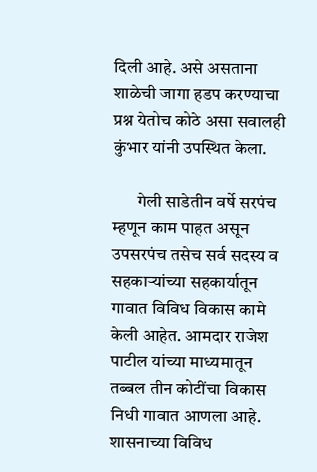दिली आहे. असे असताना शाळेची जागा हडप करण्याचा प्रश्न येतोच कोठे असा सवालही कुंभार यांनी उपस्थित केला.

       गेली साडेतीन वर्षे सरपंच म्हणून काम पाहत असून उपसरपंच तसेच सर्व सदस्य व सहकाऱ्यांच्या सहकार्यातून गावात विविध विकास कामे केली आहेत. आमदार राजेश पाटील यांच्या माध्यमातून तब्बल तीन कोटींचा विकास निधी गावात आणला आहे. शासनाच्या विविध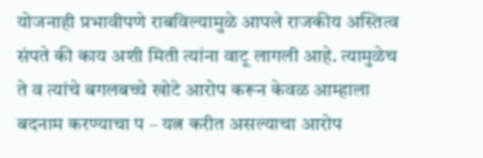योजनाही प्रभावीपणे राबविल्यामुळे आपले राजकीय अस्तित्व संपते की काय अशी मिती त्यांना वाटू लागली आहे. त्यामुळेच ते व त्यांचे बगलबच्चे खोटे आरोप करून केवळ आम्हाला बदनाम करण्याचा प – यत्न करीत असल्याचा आरोप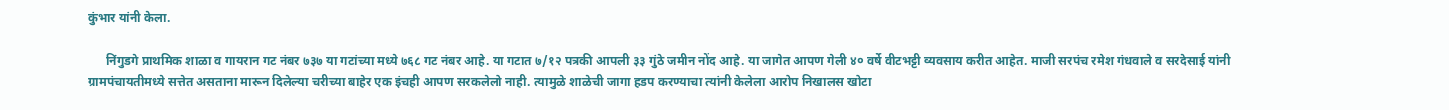कुंभार यांनी केला.

      निंगुडगे प्राथमिक शाळा व गायरान गट नंबर ७३७ या गटांच्या मध्ये ७६८ गट नंबर आहे. या गटात ७/१२ पत्रकी आपली ३३ गुंठे जमीन नोंद आहे. या जागेत आपण गेली ४० वर्षे वीटभट्टी व्यवसाय करीत आहेत. माजी सरपंच रमेश गंधवाले व सरदेसाई यांनी ग्रामपंचायतीमध्ये सत्तेत असताना मारून दिलेल्या चरीच्या बाहेर एक इंचही आपण सरकलेलो नाही. त्यामुळे शाळेची जागा हडप करण्याचा त्यांनी केलेला आरोप निखालस खोटा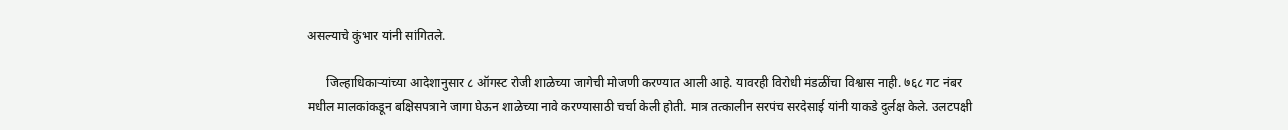असल्याचे कुंभार यांनी सांगितले.

      जिल्हाधिकाऱ्यांच्या आदेशानुसार ८ ऑगस्ट रोजी शाळेच्या जागेची मोजणी करण्यात आली आहे. यावरही विरोधी मंडळींचा विश्वास नाही. ७६८ गट नंबर मधील मालकांकडून बक्षिसपत्राने जागा घेऊन शाळेच्या नावे करण्यासाठी चर्चा केली होती. मात्र तत्कालीन सरपंच सरदेसाई यांनी याकडे दुर्लक्ष केले. उलटपक्षी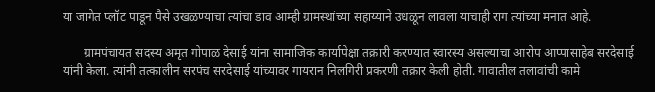या जागेत प्लॉट पाडून पैसे उखळण्याचा त्यांचा डाव आम्ही ग्रामस्थांच्या सहाय्याने उधळून लावला याचाही राग त्यांच्या मनात आहे.

       ग्रामपंचायत सदस्य अमृत गोपाळ देसाई यांना सामाजिक कार्यापेक्षा तक्रारी करण्यात स्वारस्य असल्याचा आरोप आप्पासाहेब सरदेसाई यांनी केला. त्यांनी तत्कालीन सरपंच सरदेसाई यांच्यावर गायरान निलगिरी प्रकरणी तक्रार केली होती. गावातील तलावांची कामे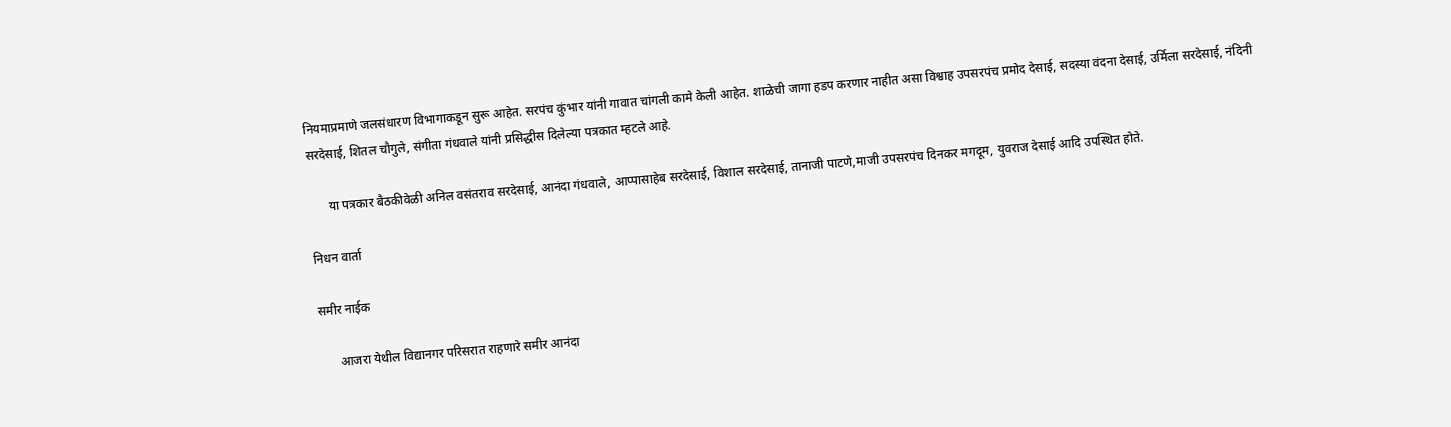नियमाप्रमाणे जलसंधारण विभागाकडून सुरू आहेत. सरपंच कुंभार यांनी गावात चांगली कामे केली आहेत. शाळेची जागा हडप करणार नाहीत असा विश्वाह उपसरपंच प्रमोद देसाई, सदस्या वंदना देसाई, उर्मिला सरदेसाई, नंदिनी सरदेसाई, शितल चौगुले, संगीता गंधवाले यांनी प्रसिद्धीस दिलेल्या पत्रकात म्हटले आहे.

      या पत्रकार बैठकीवेळी अनिल वसंतराव सरदेसाई, आनंदा गंधवाले, आप्पासाहेब सरदेसाई, विशाल सरदेसाई, तानाजी पाटणे,माजी उपसरपंच दिनकर मगदूम, युवराज देसाई आदि उपस्थित होते.

निधन वार्ता

समीर नाईक

      आजरा येथील विद्यानगर परिसरात राहणारे समीर आनंदा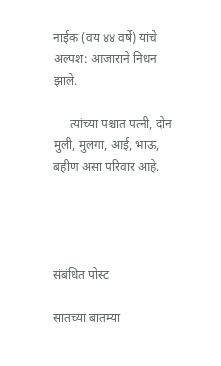नाईक (वय ४४ वर्षे) यांचे अल्पश: आजाराने निधन झाले.

     त्यांच्या पश्चात पत्नी, दोन मुली, मुलगा, आई, भाऊ, बहीण असा परिवार आहे.




संबंधित पोस्ट

सातच्या बातम्या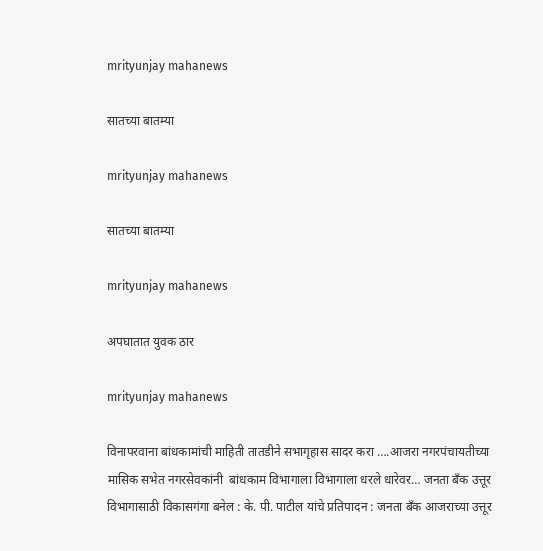mrityunjay mahanews

सातच्या बातम्या

mrityunjay mahanews

सातच्या बातम्या

mrityunjay mahanews

अपघातात युवक ठार

mrityunjay mahanews

विनापरवाना बांधकामांची माहिती तातडीने सभागृहास सादर करा ….आजरा नगरपंचायतीच्या मासिक सभेत नगरसेवकांनी  बांधकाम विभागाला विभागाला धरले धारेवर… जनता बँक उत्तूर विभागासाठी विकासगंगा बनेल : के. पी. पाटील यांचे प्रतिपादन : जनता बँक आजराच्या उत्तूर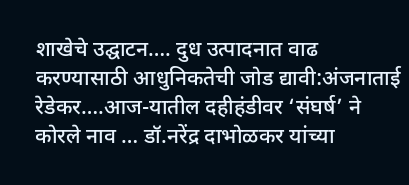शाखेचे उद्घाटन…. दुध उत्पादनात वाढ करण्यासाठी आधुनिकतेची जोड द्यावी:अंजनाताई रेडेकर….आज-यातील दहीहंडीवर ‘संघर्ष’ ने कोरले नाव … डॉ.नरेंद्र दाभोळकर यांच्या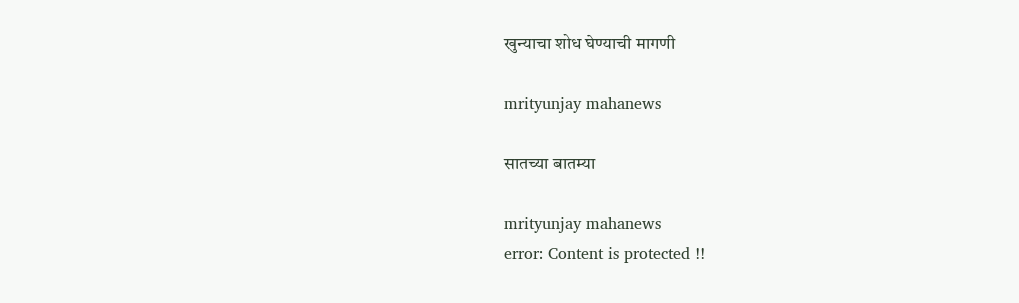खुन्याचा शोध घेण्याची मागणी

mrityunjay mahanews

सातच्या बातम्या

mrityunjay mahanews
error: Content is protected !!